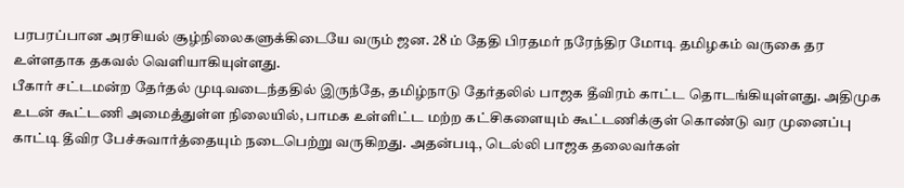பரபரப்பான அரசியல் சூழ்நிலைகளுக்கிடையே வரும் ஜன. 28 ம் தேதி பிரதமர் நரேந்திர மோடி தமிழகம் வருகை தர உள்ளதாக தகவல் வெளியாகியுள்ளது.
பீகார் சட்டமன்ற தேர்தல் முடிவடைந்ததில் இருந்தே, தமிழ்நாடு தேர்தலில் பாஜக தீவிரம் காட்ட தொடங்கியுள்ளது. அதிமுக உடன் கூட்டணி அமைத்துள்ள நிலையில், பாமக உள்ளிட்ட மற்ற கட்சிகளையும் கூட்டணிக்குள் கொண்டு வர முனைப்பு காட்டி தீவிர பேச்சுவார்த்தையும் நடைபெற்று வருகிறது. அதன்படி, டெல்லி பாஜக தலைவர்கள்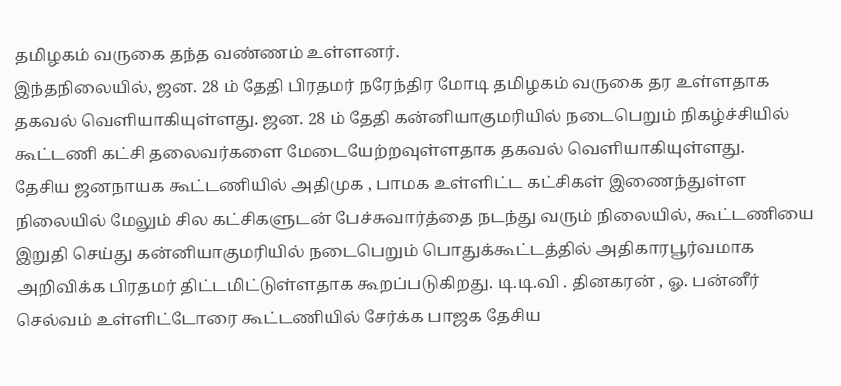தமிழகம் வருகை தந்த வண்ணம் உள்ளனர்.
இந்தநிலையில், ஜன. 28 ம் தேதி பிரதமர் நரேந்திர மோடி தமிழகம் வருகை தர உள்ளதாக தகவல் வெளியாகியுள்ளது. ஜன. 28 ம் தேதி கன்னியாகுமரியில் நடைபெறும் நிகழ்ச்சியில் கூட்டணி கட்சி தலைவர்களை மேடையேற்றவுள்ளதாக தகவல் வெளியாகியுள்ளது.
தேசிய ஜனநாயக கூட்டணியில் அதிமுக , பாமக உள்ளிட்ட கட்சிகள் இணைந்துள்ள நிலையில் மேலும் சில கட்சிகளுடன் பேச்சுவார்த்தை நடந்து வரும் நிலையில், கூட்டணியை இறுதி செய்து கன்னியாகுமரியில் நடைபெறும் பொதுக்கூட்டத்தில் அதிகாரபூர்வமாக அறிவிக்க பிரதமர் திட்டமிட்டுள்ளதாக கூறப்படுகிறது. டி.டி.வி . தினகரன் , ஓ. பன்னீர் செல்வம் உள்ளிட்டோரை கூட்டணியில் சேர்க்க பாஜக தேசிய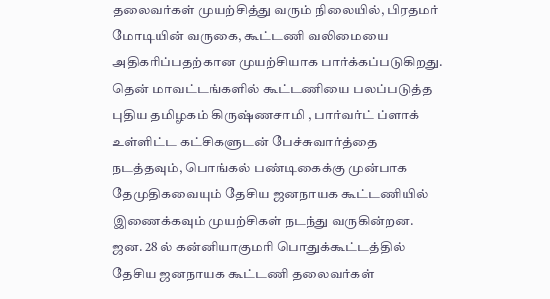தலைவர்கள் முயற்சித்து வரும் நிலையில், பிரதமர் மோடியின் வருகை, கூட்டணி வலிமையை அதிகரிப்பதற்கான முயற்சியாக பார்க்கப்படுகிறது.
தென் மாவட்டங்களில் கூட்டணியை பலப்படுத்த புதிய தமிழகம் கிருஷ்ணசாமி , பார்வர்ட் ப்ளாக் உள்ளிட்ட கட்சிகளுடன் பேச்சுவார்த்தை நடத்தவும், பொங்கல் பண்டிகைக்கு முன்பாக தேமுதிகவையும் தேசிய ஜனநாயக கூட்டணியில் இணைக்கவும் முயற்சிகள் நடந்து வருகின்றன.
ஜன. 28 ல் கன்னியாகுமரி பொதுக்கூட்டத்தில் தேசிய ஜனநாயக கூட்டணி தலைவர்கள்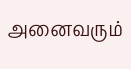அனைவரும்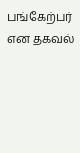பங்கேற்பர் என தகவல்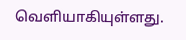வெளியாகியுள்ளது.